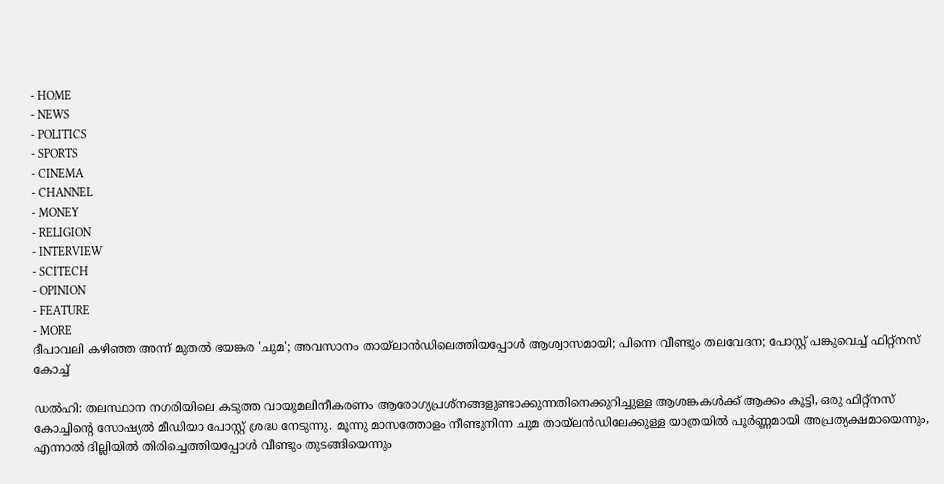- HOME
- NEWS
- POLITICS
- SPORTS
- CINEMA
- CHANNEL
- MONEY
- RELIGION
- INTERVIEW
- SCITECH
- OPINION
- FEATURE
- MORE
ദീപാവലി കഴിഞ്ഞ അന്ന് മുതൽ ഭയങ്കര 'ചുമ'; അവസാനം തായ്ലാൻഡിലെത്തിയപ്പോൾ ആശ്വാസമായി; പിന്നെ വീണ്ടും തലവേദന; പോസ്റ്റ് പങ്കുവെച്ച് ഫിറ്റ്നസ് കോച്ച്

ഡൽഹി: തലസ്ഥാന നഗരിയിലെ കടുത്ത വായുമലിനീകരണം ആരോഗ്യപ്രശ്നങ്ങളുണ്ടാക്കുന്നതിനെക്കുറിച്ചുള്ള ആശങ്കകൾക്ക് ആക്കം കൂട്ടി, ഒരു ഫിറ്റ്നസ് കോച്ചിന്റെ സോഷ്യൽ മീഡിയാ പോസ്റ്റ് ശ്രദ്ധ നേടുന്നു. മൂന്നു മാസത്തോളം നീണ്ടുനിന്ന ചുമ തായ്ലൻഡിലേക്കുള്ള യാത്രയിൽ പൂർണ്ണമായി അപ്രത്യക്ഷമായെന്നും, എന്നാൽ ദില്ലിയിൽ തിരിച്ചെത്തിയപ്പോൾ വീണ്ടും തുടങ്ങിയെന്നും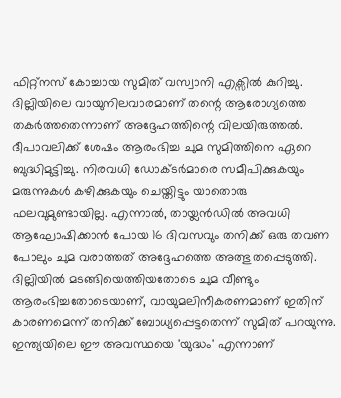ഫിറ്റ്നസ് കോച്ചായ സുമിത് വസ്വാനി എക്സിൽ കുറിച്ചു. ദില്ലിയിലെ വായുനിലവാരമാണ് തന്റെ ആരോഗ്യത്തെ തകർത്തതെന്നാണ് അദ്ദേഹത്തിന്റെ വിലയിരുത്തൽ.
ദീപാവലിക്ക് ശേഷം ആരംഭിച്ച ചുമ സുമിത്തിനെ ഏറെ ബുദ്ധിമുട്ടിച്ചു. നിരവധി ഡോക്ടർമാരെ സമീപിക്കുകയും മരുന്നുകൾ കഴിക്കുകയും ചെയ്തിട്ടും യാതൊരു ഫലവുമുണ്ടായില്ല. എന്നാൽ, തായ്ലൻഡിൽ അവധി ആഘോഷിക്കാൻ പോയ 16 ദിവസവും തനിക്ക് ഒരു തവണ പോലും ചുമ വരാത്തത് അദ്ദേഹത്തെ അത്ഭുതപ്പെടുത്തി. ദില്ലിയിൽ മടങ്ങിയെത്തിയതോടെ ചുമ വീണ്ടും ആരംഭിച്ചതോടെയാണ്, വായുമലിനീകരണമാണ് ഇതിന് കാരണമെന്ന് തനിക്ക് ബോധ്യപ്പെട്ടതെന്ന് സുമിത് പറയുന്നു. ഇന്ത്യയിലെ ഈ അവസ്ഥയെ 'യുദ്ധം' എന്നാണ്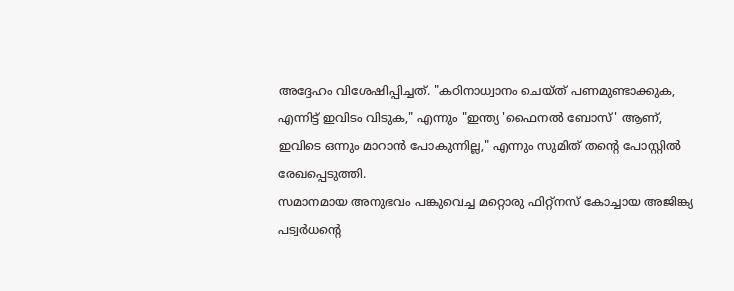അദ്ദേഹം വിശേഷിപ്പിച്ചത്. "കഠിനാധ്വാനം ചെയ്ത് പണമുണ്ടാക്കുക, എന്നിട്ട് ഇവിടം വിടുക," എന്നും "ഇന്ത്യ 'ഫൈനൽ ബോസ്' ആണ്, ഇവിടെ ഒന്നും മാറാൻ പോകുന്നില്ല," എന്നും സുമിത് തന്റെ പോസ്റ്റിൽ രേഖപ്പെടുത്തി.
സമാനമായ അനുഭവം പങ്കുവെച്ച മറ്റൊരു ഫിറ്റ്നസ് കോച്ചായ അജിങ്ക്യ പട്വർധന്റെ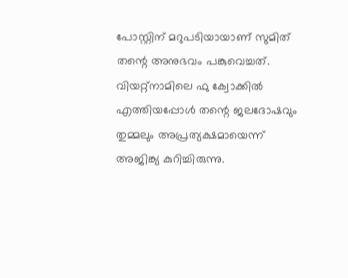പോസ്റ്റിന് മറുപടിയായാണ് സുമിത് തന്റെ അനുഭവം പങ്കുവെച്ചത്. വിയറ്റ്നാമിലെ ഫു ക്വോക്കിൽ എത്തിയപ്പോൾ തന്റെ ജലദോഷവും തുമ്മലും അപ്രത്യക്ഷമായെന്ന് അജിങ്ക്യ കുറിച്ചിരുന്നു.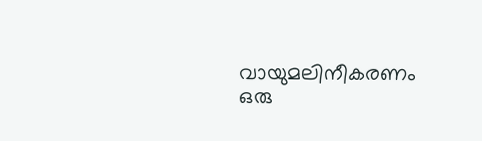വായുമലിനീകരണം ഒരു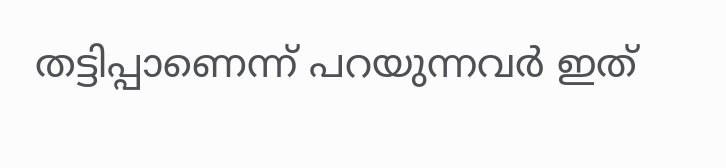തട്ടിപ്പാണെന്ന് പറയുന്നവർ ഇത്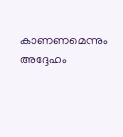കാണണമെന്നും അദ്ദേഹം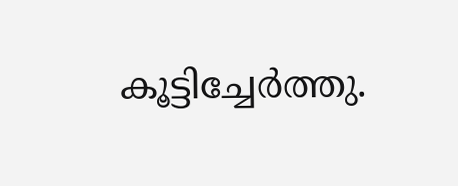കൂട്ടിച്ചേർത്തു.